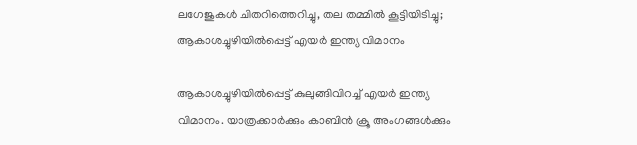ലഗേജുകള്‍ ചിതറിത്തെറിച്ചു, തല തമ്മില്‍ കൂട്ടിയിടിച്ചു; ആകാശച്ചുഴിയില്‍പ്പെട്ട് എയര്‍ ഇന്ത്യ വിമാനം

ആകാശച്ചുഴിയില്‍പ്പെട്ട് കുലുങ്ങിവിറച്ച് എയര്‍ ഇന്ത്യ വിമാനം. യാത്രക്കാര്‍ക്കും കാബിന്‍ ക്രൂ അംഗങ്ങള്‍ക്കും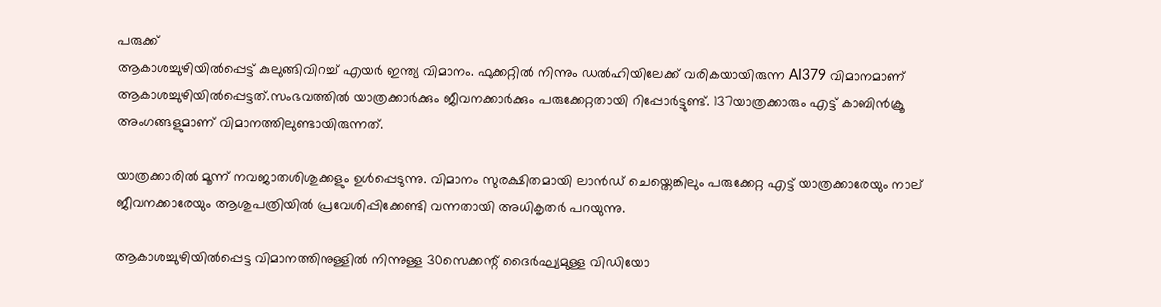പരുക്ക്
ആകാശച്ചുഴിയില്‍പ്പെട്ട് കുലുങ്ങിവിറച്ച് എയര്‍ ഇന്ത്യ വിമാനം. ഫുക്കറ്റിൽ നിന്നും ഡൽഹിയിലേക്ക് വരികയായിരുന്ന AI379 വിമാനമാണ് ആകാശച്ചുഴിയില്‍പ്പെട്ടത്.സംഭവത്തില്‍ യാത്രക്കാര്‍ക്കും ജീവനക്കാര്‍ക്കും പരുക്കേറ്റതായി റിപ്പോര്‍ട്ടുണ്ട്. 137യാത്രക്കാരും എട്ട് കാബിന്‍ക്രൂ അംഗങ്ങളുമാണ് വിമാനത്തിലുണ്ടായിരുന്നത്.

യാത്രക്കാരില്‍ മൂന്ന് നവജാതശിശുക്കളും ഉള്‍പ്പെടുന്നു. വിമാനം സുരക്ഷിതമായി ലാന്‍ഡ് ചെയ്തെങ്കിലും പരുക്കേറ്റ എട്ട് യാത്രക്കാരേയും നാല് ജീവനക്കാരേയും ആശുപത്രിയില്‍ പ്രവേശിപ്പിക്കേണ്ടി വന്നതായി അധികൃതര്‍ പറയുന്നു.

ആകാശച്ചുഴിയില്‍പ്പെട്ട വിമാനത്തിനുള്ളില്‍ നിന്നുള്ള 30സെക്കന്റ് ദൈര്‍ഘ്യമുള്ള വിഡിയോ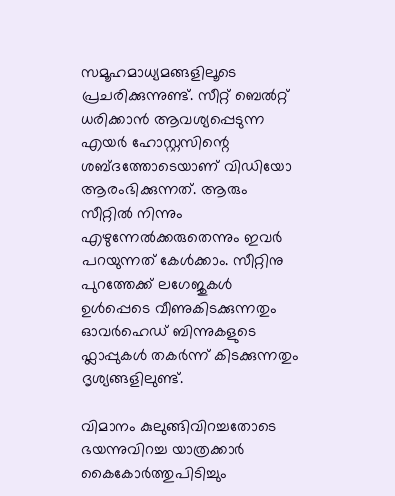സമൂഹമാധ്യമങ്ങളിലൂടെ പ്രചരിക്കുന്നുണ്ട്. സീറ്റ് ബെല്‍റ്റ് ധരിക്കാന്‍ ആവശ്യപ്പെടുന്ന എയര്‍ ഹോസ്റ്റസിന്റെ ശബ്ദത്തോടെയാണ് വിഡിയോ ആരംഭിക്കുന്നത്. ആരും സീറ്റില്‍ നിന്നും എഴുന്നേല്‍ക്കരുതെന്നും ഇവര്‍ പറയുന്നത് കേള്‍ക്കാം. സീറ്റിനു പുറത്തേക്ക് ലഗേജുകള്‍ ഉള്‍പ്പെടെ വീണുകിടക്കുന്നതും ഓവർഹെഡ് ബിന്നുകളുടെ ഫ്ലാപ്പുകൾ തകർന്ന് കിടക്കുന്നതും ദൃശ്യങ്ങളിലുണ്ട്.

വിമാനം കുലുങ്ങിവിറച്ചതോടെ ഭയന്നുവിറച്ച യാത്രക്കാർ കൈകോർത്തുപിടിച്ചും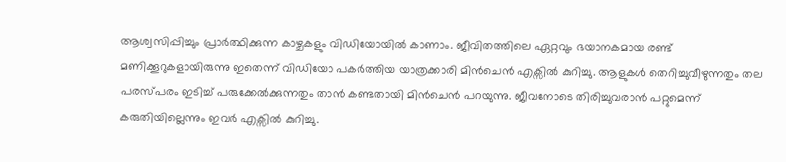ആശ്വസിപ്പിച്ചും പ്രാർത്ഥിക്കുന്ന കാഴ്ചകളും വിഡിയോയില്‍ കാണാം. ജീവിതത്തിലെ ഏറ്റവും ഭയാനകമായ രണ്ട് മണിക്കൂറുകളായിരുന്നു ഇതെന്ന് വിഡിയോ പകര്‍ത്തിയ യാത്രക്കാരി മിന്‍ചെന്‍ എക്സില്‍ കുറിച്ചു. ആളുകള്‍ തെറിച്ചുവീഴുന്നതും തല പരസ്പരം ഇടിച്ച് പരുക്കേല്‍ക്കുന്നതും താന്‍ കണ്ടതായി മിന്‍ചെന്‍ പറയുന്നു. ജീവനോടെ തിരിച്ചുവരാന്‍ പറ്റുമെന്ന് കരുതിയില്ലെന്നും ഇവര്‍ എക്സില്‍ കുറിച്ചു.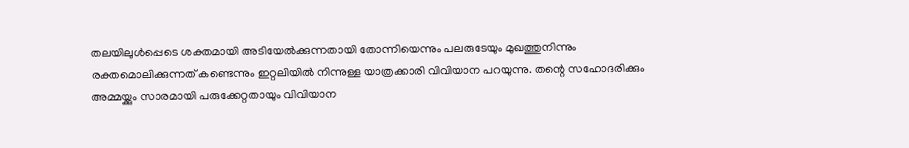തലയിലുള്‍പ്പെടെ ശക്തമായി അടിയേല്‍ക്കുന്നതായി തോന്നിയെന്നും പലരുടേയും മുഖത്തുനിന്നും രക്തമൊലിക്കുന്നത് കണ്ടെന്നും ഇറ്റലിയില്‍ നിന്നുള്ള യാത്രക്കാരി വിവിയാന പറയുന്നു. തന്റെ സഹോദരിക്കും അമ്മയ്ക്കും സാരമായി പരുക്കേറ്റതായും വിവിയാന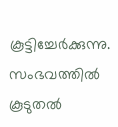കൂട്ടിച്ചേര്‍ക്കുന്നു. സംഭവത്തിൽ കൂടുതല്‍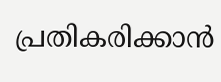പ്രതികരിക്കാന്‍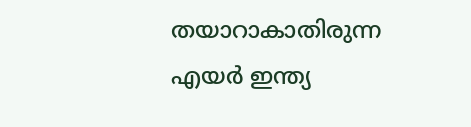തയാറാകാതിരുന്ന എയര്‍ ഇന്ത്യ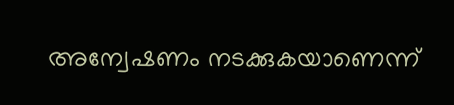അന്വേഷണം നടക്കുകയാണെന്ന്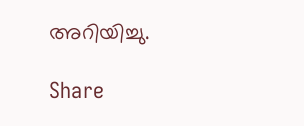അറിയിച്ചു.

Share